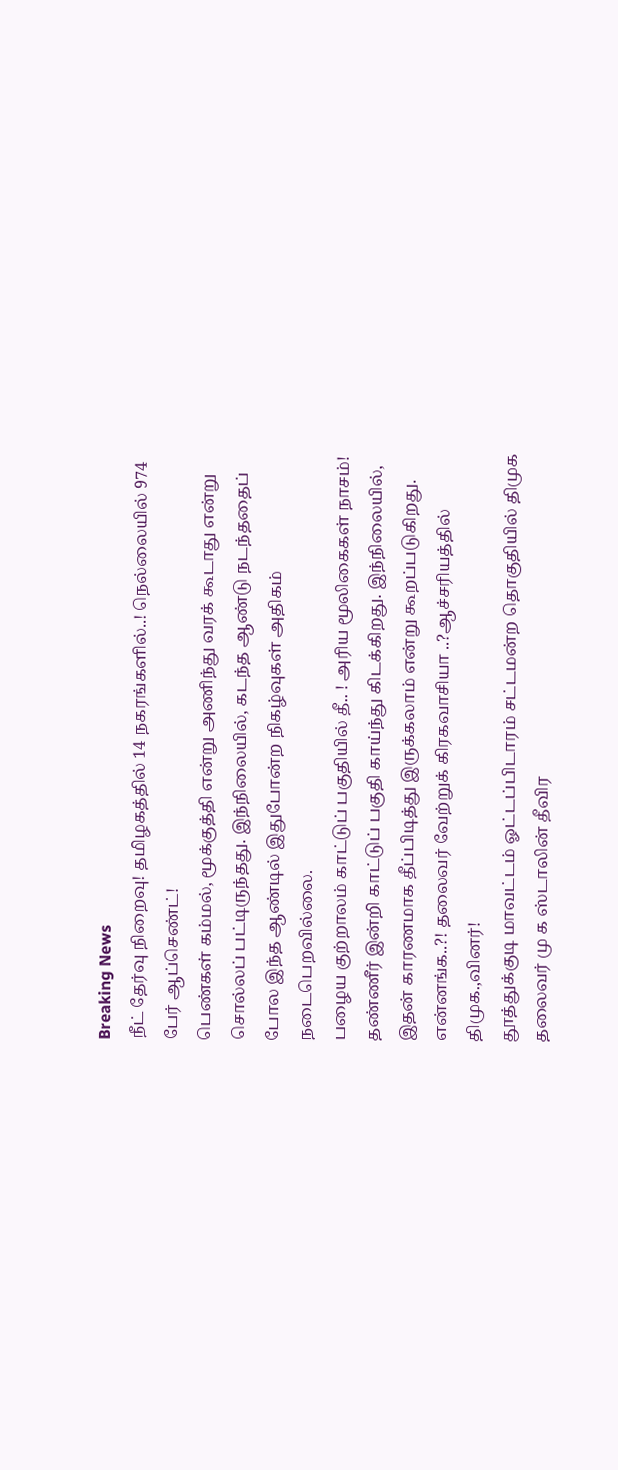Breaking News
நீட் தேர்வு நிறைவு! தமிழகத்தில் 14 நகரங்களில்..! நெல்லையில் 974 பேர் ஆப்செண்ட்!
பெண்கள் கம்மல், மூக்குத்தி என்று அணிந்து வரக் கூடாது என்று சொல்லப் பட்டிருந்தது. இந்நிலையில், கடந்த ஆண்டு நடந்ததைப் போல இந்த ஆண்டில் இதுபோன்ற நிகழ்வுகள் அதிகம் நடைபெறவில்லை.
பழைய குற்றாலம் காட்டுப் பகுதியில் தீ.. ! அரிய மூலிகைகள் நாசம்!
தண்ணீர் இன்றி காட்டுப் பகுதி காய்ந்து கிடக்கிறது. இந்நிலையில், இதன் காரணமாக தீப்பிடித்து இருக்கலாம் என்று கூறப்படுகிறது.
என்னங்க..?! தலைவர் வேற்றுக் கிரகவாசியா ..?ஆச்சரியத்தில் திமுக.,வினர்!
தூத்துக்குடி மாவட்டம் ஓட்டப்பிடாரம் சட்டமன்ற தொகுதியில் திமுக தலைவர் மு க ஸ்டாலின் தீவிர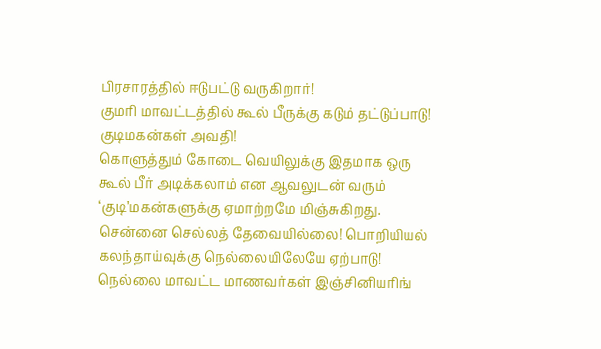பிரசாரத்தில் ஈடுபட்டு வருகிறார்!
குமரி மாவட்டத்தில் கூல் பீருக்கு கடும் தட்டுப்பாடு! குடிமகன்கள் அவதி!
கொளுத்தும் கோடை வெயிலுக்கு இதமாக ஒரு கூல் பீர் அடிக்கலாம் என ஆவலுடன் வரும் ‘குடி’மகன்களுக்கு ஏமாற்றமே மிஞ்சுகிறது.
சென்னை செல்லத் தேவையில்லை! பொறியியல் கலந்தாய்வுக்கு நெல்லையிலேயே ஏற்பாடு!
நெல்லை மாவட்ட மாணவர்கள் இஞ்சினியரிங்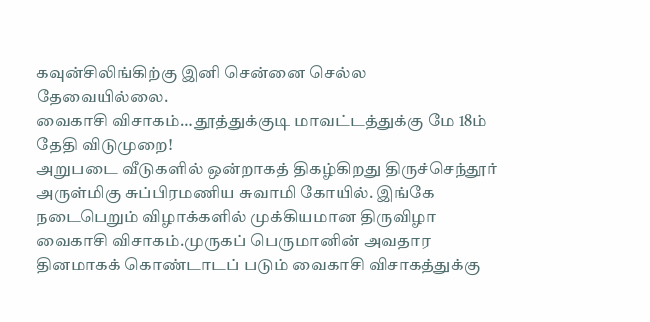கவுன்சிலிங்கிற்கு இனி சென்னை செல்ல தேவையில்லை.
வைகாசி விசாகம்… தூத்துக்குடி மாவட்டத்துக்கு மே 18ம் தேதி விடுமுறை!
அறுபடை வீடுகளில் ஒன்றாகத் திகழ்கிறது திருச்செந்தூர் அருள்மிகு சுப்பிரமணிய சுவாமி கோயில். இங்கே நடைபெறும் விழாக்களில் முக்கியமான திருவிழா வைகாசி விசாகம்.முருகப் பெருமானின் அவதார தினமாகக் கொண்டாடப் படும் வைகாசி விசாகத்துக்கு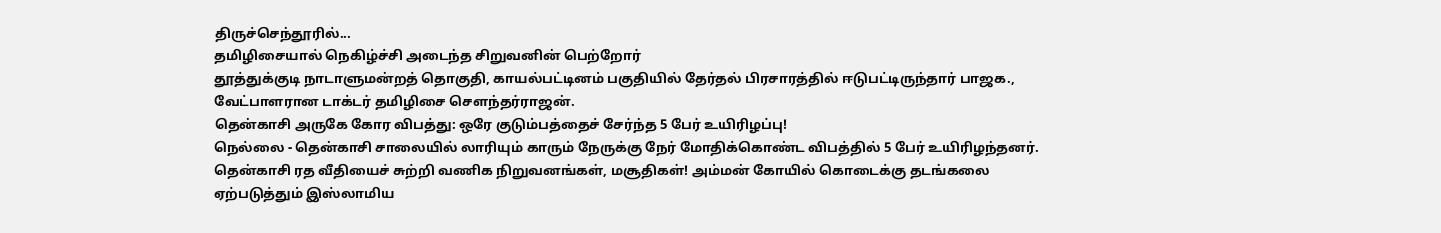திருச்செந்தூரில்...
தமிழிசையால் நெகிழ்ச்சி அடைந்த சிறுவனின் பெற்றோர்
தூத்துக்குடி நாடாளுமன்றத் தொகுதி, காயல்பட்டினம் பகுதியில் தேர்தல் பிரசாரத்தில் ஈடுபட்டிருந்தார் பாஜக., வேட்பாளரான டாக்டர் தமிழிசை சௌந்தர்ராஜன்.
தென்காசி அருகே கோர விபத்து: ஒரே குடும்பத்தைச் சேர்ந்த 5 பேர் உயிரிழப்பு!
நெல்லை - தென்காசி சாலையில் லாரியும் காரும் நேருக்கு நேர் மோதிக்கொண்ட விபத்தில் 5 பேர் உயிரிழந்தனர்.
தென்காசி ரத வீதியைச் சுற்றி வணிக நிறுவனங்கள், மசூதிகள்! அம்மன் கோயில் கொடைக்கு தடங்கலை ஏற்படுத்தும் இஸ்லாமிய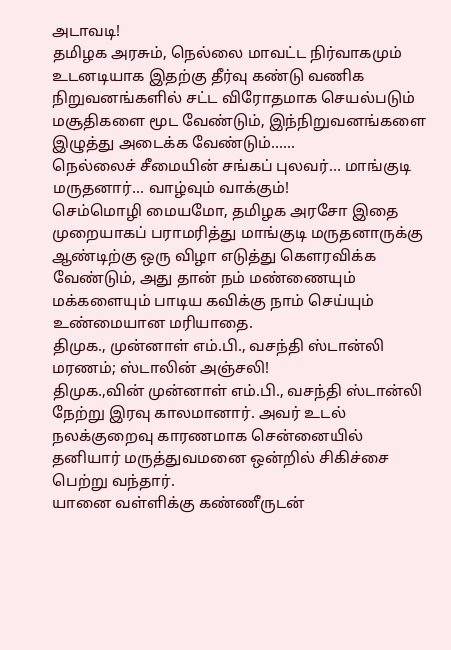அடாவடி!
தமிழக அரசும், நெல்லை மாவட்ட நிர்வாகமும் உடனடியாக இதற்கு தீர்வு கண்டு வணிக நிறுவனங்களில் சட்ட விரோதமாக செயல்படும் மசூதிகளை மூட வேண்டும், இந்நிறுவனங்களை இழுத்து அடைக்க வேண்டும்......
நெல்லைச் சீமையின் சங்கப் புலவர்… மாங்குடி மருதனார்… வாழ்வும் வாக்கும்!
செம்மொழி மையமோ, தமிழக அரசோ இதை முறையாகப் பராமரித்து மாங்குடி மருதனாருக்கு ஆண்டிற்கு ஒரு விழா எடுத்து கௌரவிக்க வேண்டும், அது தான் நம் மண்ணையும் மக்களையும் பாடிய கவிக்கு நாம் செய்யும் உண்மையான மரியாதை.
திமுக., முன்னாள் எம்.பி., வசந்தி ஸ்டான்லி மரணம்; ஸ்டாலின் அஞ்சலி!
திமுக.,வின் முன்னாள் எம்.பி., வசந்தி ஸ்டான்லி நேற்று இரவு காலமானார். அவர் உடல் நலக்குறைவு காரணமாக சென்னையில் தனியார் மருத்துவமனை ஒன்றில் சிகிச்சை பெற்று வந்தார்.
யானை வள்ளிக்கு கண்ணீருடன்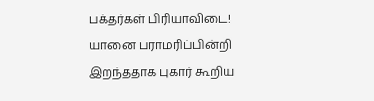பக்தர்கள் பிரியாவிடை!
யானை பராமரிப்பின்றி இறந்ததாக புகார் கூறிய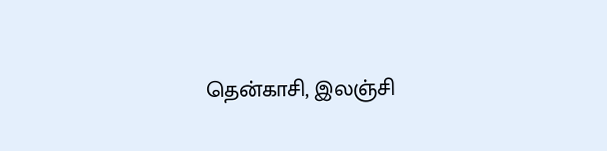தென்காசி, இலஞ்சி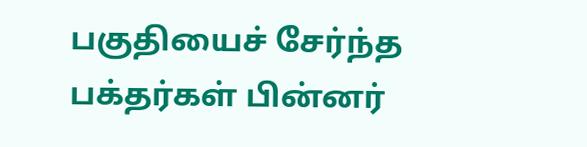பகுதியைச் சேர்ந்த பக்தர்கள் பின்னர்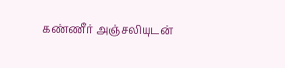கண்ணீர் அஞ்சலியுடன்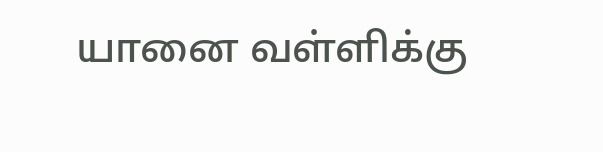யானை வள்ளிக்கு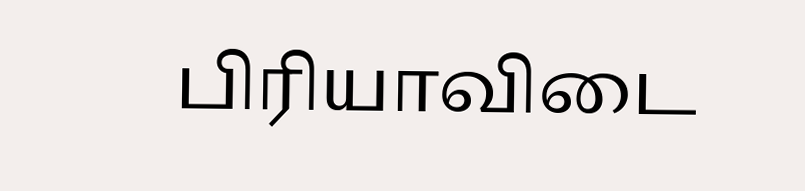பிரியாவிடை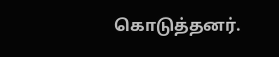கொடுத்தனர்.